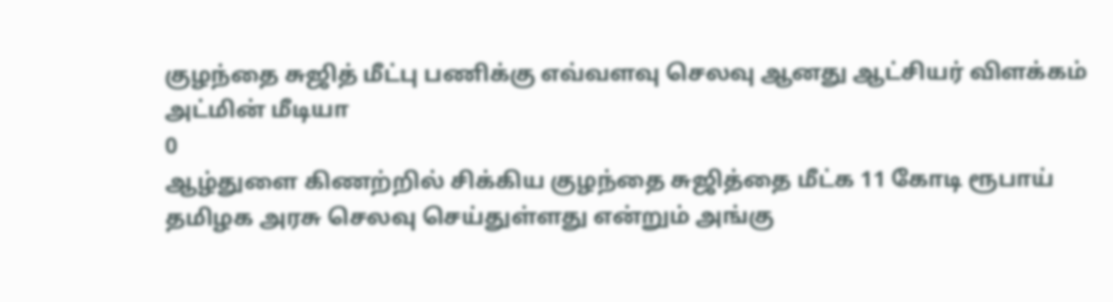குழந்தை சுஜித் மீட்பு பணிக்கு எவ்வளவு செலவு ஆனது ஆட்சியர் விளக்கம்
அட்மின் மீடியா
0
ஆழ்துளை கிணற்றில் சிக்கிய குழந்தை சுஜித்தை மீட்க 11 கோடி ரூபாய் தமிழக அரசு செலவு செய்துள்ளது என்றும் அங்கு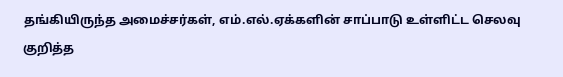தங்கியிருந்த அமைச்சர்கள், எம்.எல்.ஏக்களின் சாப்பாடு உள்ளிட்ட செலவு குறித்த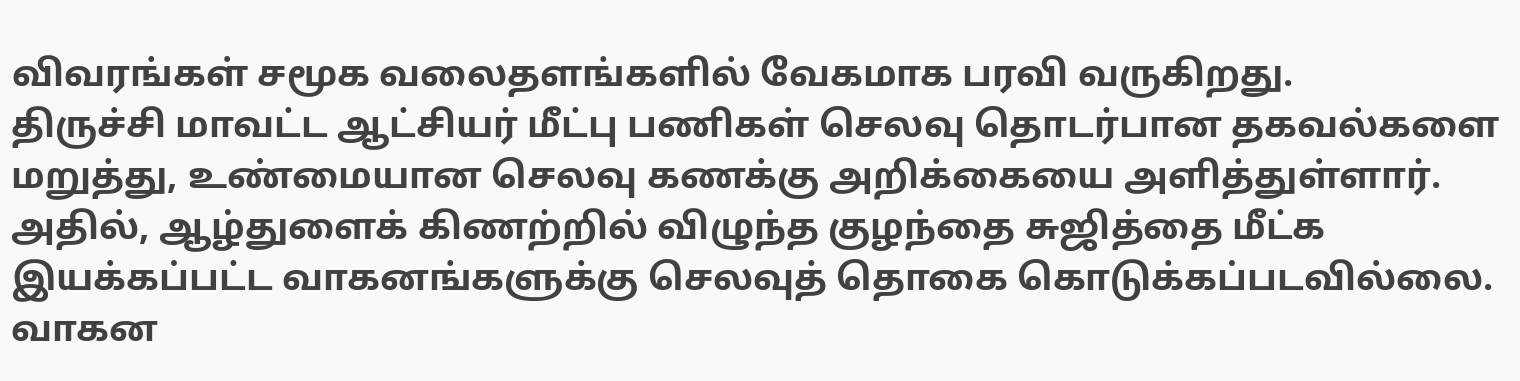விவரங்கள் சமூக வலைதளங்களில் வேகமாக பரவி வருகிறது.
திருச்சி மாவட்ட ஆட்சியர் மீட்பு பணிகள் செலவு தொடர்பான தகவல்களை மறுத்து, உண்மையான செலவு கணக்கு அறிக்கையை அளித்துள்ளார்.
அதில், ஆழ்துளைக் கிணற்றில் விழுந்த குழந்தை சுஜித்தை மீட்க இயக்கப்பட்ட வாகனங்களுக்கு செலவுத் தொகை கொடுக்கப்படவில்லை. வாகன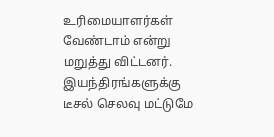உரிமையாளர்கள் வேண்டாம் என்று மறுத்து விட்டனர்.
இயந்திரங்களுக்கு டீசல் செலவு மட்டுமே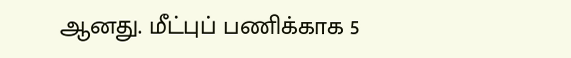ஆனது. மீட்புப் பணிக்காக 5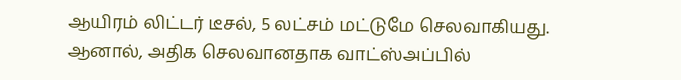ஆயிரம் லிட்டர் டீசல், 5 லட்சம் மட்டுமே செலவாகியது. ஆனால், அதிக செலவானதாக வாட்ஸ்அப்பில்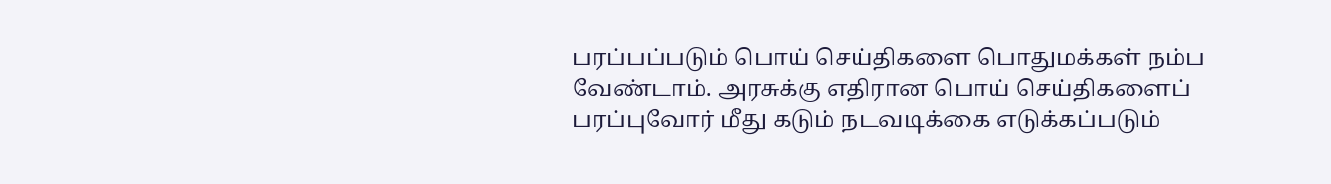பரப்பப்படும் பொய் செய்திகளை பொதுமக்கள் நம்ப வேண்டாம். அரசுக்கு எதிரான பொய் செய்திகளைப் பரப்புவோர் மீது கடும் நடவடிக்கை எடுக்கப்படும்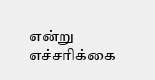என்று எச்சரிக்கை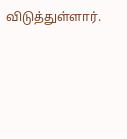விடுத்துள்ளார்.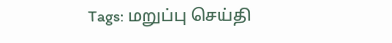Tags: மறுப்பு செய்தி